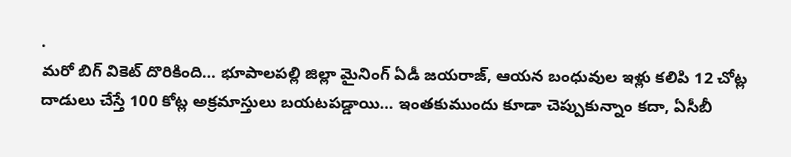.
మరో బిగ్ వికెట్ దొరికింది… భూపాలపల్లి జిల్లా మైనింగ్ ఏడీ జయరాజ్, ఆయన బంధువుల ఇళ్లు కలిపి 12 చోట్ల దాడులు చేస్తే 100 కోట్ల అక్రమాస్తులు బయటపడ్డాయి… ఇంతకుముందు కూడా చెప్పుకున్నాం కదా, ఏసీబీ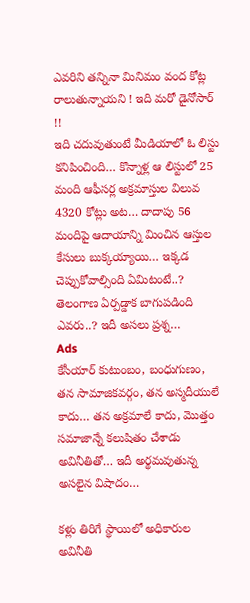ఎవరిని తన్నినా మినిమం వంద కోట్ల రాలుతున్నాయని ! ఇది మరో డైనోసార్ !!
ఇది చదువుతుంటే మీడియాలో ఓ లిస్టు కనిపించింది… కొన్నాళ్ల ఆ లిస్టులో 25 మంది ఆఫీసర్ల అక్రమాస్తుల విలువ 4320 కోట్లు అట… దాదాపు 56 మందిపై ఆదాయాన్ని మించిన ఆస్తుల కేసులు బుక్కయ్యాయి… ఇక్కడ చెప్పుకోవాల్సింది ఏమిటంటే..? తెలంగాణ ఏర్పడ్డాక బాగుపడింది ఎవరు..? ఇదీ అసలు ప్రశ్న…
Ads
కేసీయార్ కుటుంబం, బంధుగుణం, తన సామాజికవర్గం, తన అస్మదీయులే కాదు… తన అక్రమాలే కాదు, మొత్తం సమాజాన్నే కలుషితం చేశాడు అవినీతితో… ఇదీ అర్థమవుతున్న అసలైన విషాదం…

కళ్లు తిరిగే స్థాయిలో అధికారుల అవినీతి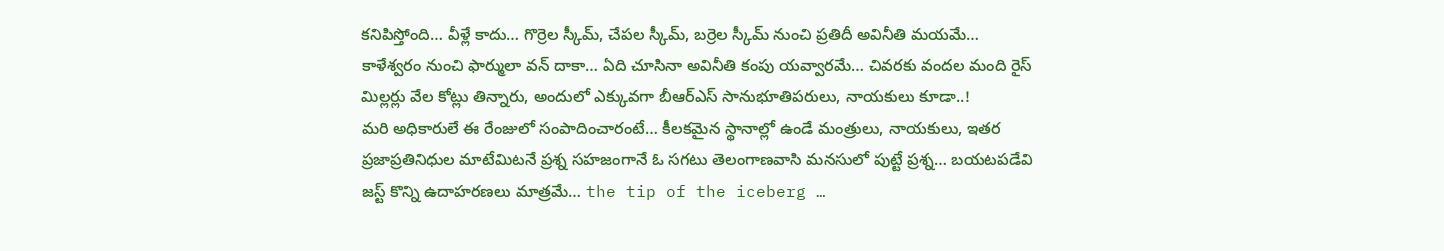కనిపిస్తోంది… వీళ్లే కాదు… గొర్రెల స్కీమ్, చేపల స్కీమ్, బర్రెల స్కీమ్ నుంచి ప్రతిదీ అవినీతి మయమే… కాళేశ్వరం నుంచి ఫార్ములా వన్ దాకా… ఏది చూసినా అవినీతి కంపు యవ్వారమే… చివరకు వందల మంది రైస్ మిల్లర్లు వేల కోట్లు తిన్నారు, అందులో ఎక్కువగా బీఆర్ఎస్ సానుభూతిపరులు, నాయకులు కూడా..!
మరి అధికారులే ఈ రేంజులో సంపాదించారంటే… కీలకమైన స్థానాల్లో ఉండే మంత్రులు, నాయకులు, ఇతర ప్రజాప్రతినిధుల మాటేమిటనే ప్రశ్న సహజంగానే ఓ సగటు తెలంగాణవాసి మనసులో పుట్టే ప్రశ్న… బయటపడేవి జస్ట్ కొన్ని ఉదాహరణలు మాత్రమే… the tip of the iceberg …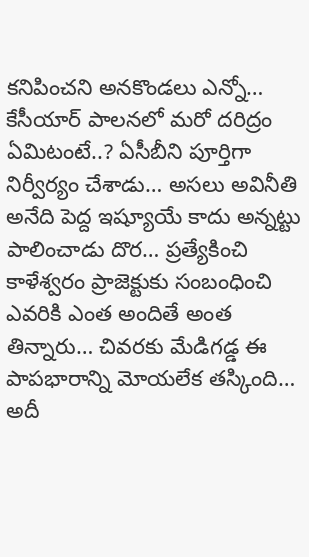కనిపించని అనకొండలు ఎన్నో…
కేసీయార్ పాలనలో మరో దరిద్రం ఏమిటంటే..? ఏసీబీని పూర్తిగా నిర్వీర్యం చేశాడు… అసలు అవినీతి అనేది పెద్ద ఇష్యూయే కాదు అన్నట్టు పాలించాడు దొర… ప్రత్యేకించి కాళేశ్వరం ప్రాజెక్టుకు సంబంధించి ఎవరికి ఎంత అందితే అంత తిన్నారు… చివరకు మేడిగడ్డ ఈ పాపభారాన్ని మోయలేక తస్కింది… అదీ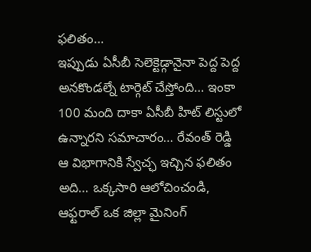ఫలితం…
ఇప్పుడు ఏసీబీ సెలెక్టెడ్గానైనా పెద్ద పెద్ద అనకొండల్నే టార్గెట్ చేస్తోంది… ఇంకా 100 మంది దాకా ఏసీబీ హిట్ లిస్టులో ఉన్నారని సమాచారం… రేవంత్ రెడ్డి ఆ విభాగానికి స్వేచ్ఛ ఇచ్చిన ఫలితం అది… ఒక్కసారి ఆలోచించండి, ఆఫ్టరాల్ ఒక జిల్లా మైనింగ్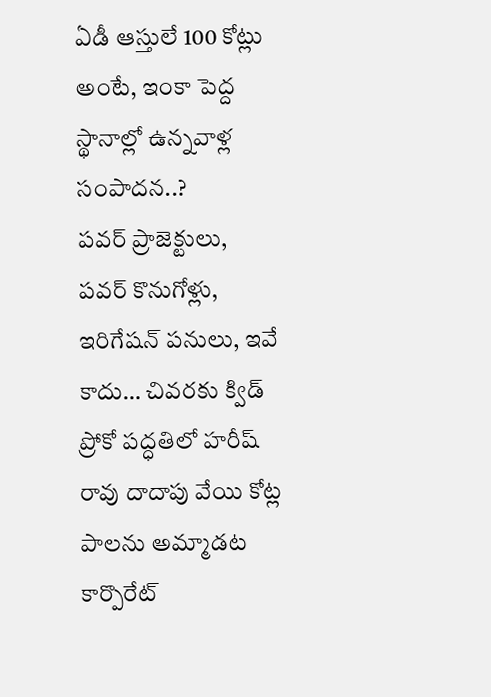ఏడీ ఆస్తులే 100 కోట్లు అంటే, ఇంకా పెద్ద స్థానాల్లో ఉన్నవాళ్ల సంపాదన..?
పవర్ ప్రాజెక్టులు, పవర్ కొనుగోళ్లు, ఇరిగేషన్ పనులు, ఇవే కాదు… చివరకు క్విడ్ ప్రోకో పద్ధతిలో హరీష్ రావు దాదాపు వేయి కోట్ల పాలను అమ్మాడట కార్పొరేట్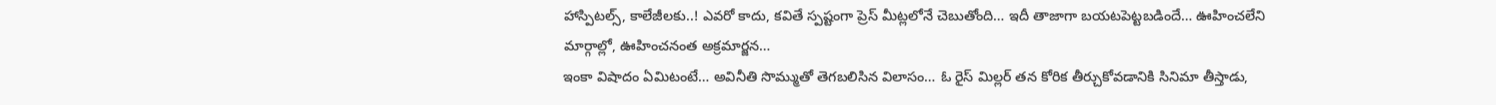హాస్పిటల్స్, కాలేజీలకు..! ఎవరో కాదు, కవితే స్పష్టంగా ప్రెస్ మీట్లలోనే చెబుతోంది… ఇదీ తాజాగా బయటపెట్టబడిందే… ఊహించలేని మార్గాల్లో, ఊహించనంత అక్రమార్జన…
ఇంకా విషాదం ఏమిటంటే… అవినీతి సొమ్ముతో తెగబలిసిన విలాసం… ఓ రైస్ మిల్లర్ తన కోరిక తీర్చుకోవడానికి సినిమా తీస్తాడు,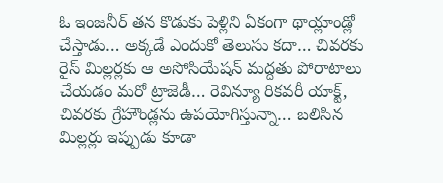ఓ ఇంజనీర్ తన కొడుకు పెళ్లిని ఏకంగా థాయ్లాండ్లో చేస్తాడు… అక్కడే ఎందుకో తెలుసు కదా… చివరకు రైస్ మిల్లర్లకు ఆ అసోసియేషన్ మద్దతు పోరాటాలు చేయడం మరో ట్రాజెడీ… రెవిన్యూ రికవరీ యాక్ట్, చివరకు గ్రేహౌండ్లను ఉపయోగిస్తున్నా… బలిసిన మిల్లర్లు ఇప్పుడు కూడా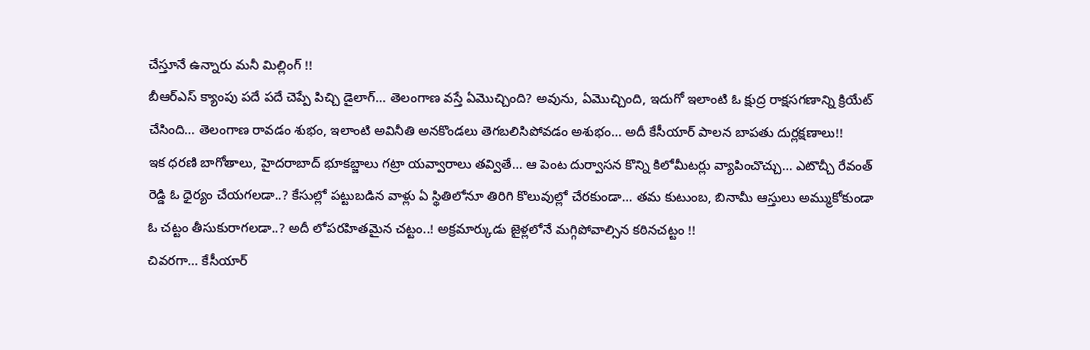చేస్తూనే ఉన్నారు మనీ మిల్లింగ్ !!
బీఆర్ఎస్ క్యాంపు పదే పదే చెప్పే పిచ్చి డైలాగ్… తెలంగాణ వస్తే ఏమొచ్చింది? అవును, ఏమొచ్చింది, ఇదుగో ఇలాంటి ఓ క్షుద్ర రాక్షసగణాన్ని క్రియేట్ చేసింది… తెలంగాణ రావడం శుభం, ఇలాంటి అవినీతి అనకొండలు తెగబలిసిపోవడం అశుభం… అదీ కేసీయార్ పాలన బాపతు దుర్లక్షణాలు!!
ఇక ధరణి బాగోతాలు, హైదరాబాద్ భూకబ్జాలు గట్రా యవ్వారాలు తవ్వితే… ఆ పెంట దుర్వాసన కొన్ని కిలోమీటర్లు వ్యాపించొచ్చు… ఎటొచ్చీ రేవంత్ రెడ్డి ఓ ధైర్యం చేయగలడా..? కేసుల్లో పట్టుబడిన వాళ్లు ఏ స్థితిలోనూ తిరిగి కొలువుల్లో చేరకుండా… తమ కుటుంబ, బినామీ ఆస్తులు అమ్ముకోకుండా ఓ చట్టం తీసుకురాగలడా..? అదీ లోపరహితమైన చట్టం..! అక్రమార్కుడు జైళ్లలోనే మగ్గిపోవాల్సిన కఠినచట్టం !!
చివరగా… కేసీయార్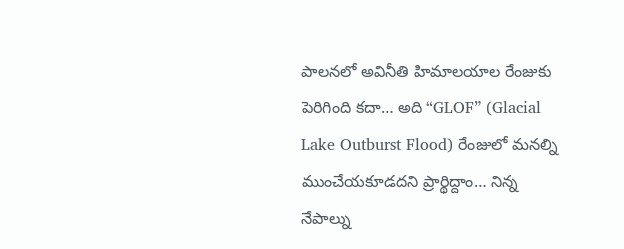పాలనలో అవినీతి హిమాలయాల రేంజుకు పెరిగింది కదా… అది “GLOF” (Glacial Lake Outburst Flood) రేంజులో మనల్ని ముంచేయకూడదని ప్రార్థిద్దాం… నిన్న నేపాల్ను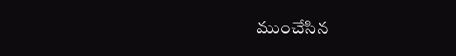ముంచేసిన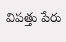విపత్తు పేరు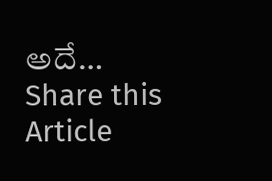అదే…
Share this Article